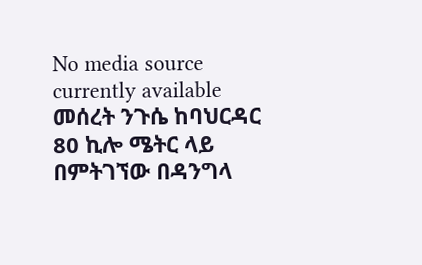No media source currently available
መሰረት ንጉሴ ከባህርዳር 80 ኪሎ ሜትር ላይ በምትገኘው በዳንግላ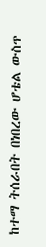ከተማ ትሰራበት በነበረው ሆቴል ውስጥ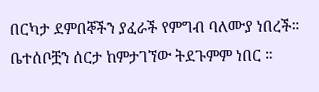በርካታ ደምበኞችን ያፈራች የምግብ ባለሙያ ነበረች። ቤተሰቦቿን ሰርታ ከምታገኘው ትደጉምም ነበር ።